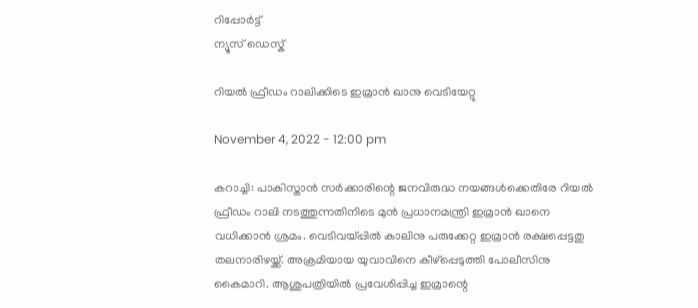റിപ്പോര്‍ട്ട്
ന്യൂസ് ഡെസ്ക്

റിയല്‍ ഫ്രീഡം റാലിക്കിടെ ഇമ്രാന്‍ ഖാനു വെടിയേറ്റു

November 4, 2022 - 12:00 pm

കറാച്ചി: പാകിസ്താന്‍ സര്‍ക്കാരിന്റെ ജനവിരുദ്ധ നയങ്ങള്‍ക്കെതിരേ റിയല്‍ ഫ്രീഡം റാലി നടത്തുന്നതിനിടെ മുന്‍ പ്രധാനമന്ത്രി ഇമ്രാന്‍ ഖാനെ വധിക്കാന്‍ ശ്രമം. വെടിവയ്പ്പില്‍ കാലിനു പരുക്കേറ്റ ഇമ്രാന്‍ രക്ഷപ്പെട്ടതു തലനാരിഴയ്ക്ക്. അക്രമിയായ യുവാവിനെ കീഴ്പ്പെടുത്തി പോലീസിനു കൈമാറി. ആശുപത്രിയില്‍ പ്രവേശിപ്പിച്ച ഇമ്രാന്റെ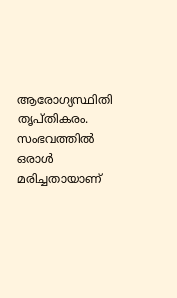ആരോഗ്യസ്ഥിതി തൃപ്തികരം. സംഭവത്തില്‍ ഒരാള്‍ മരിച്ചതായാണ്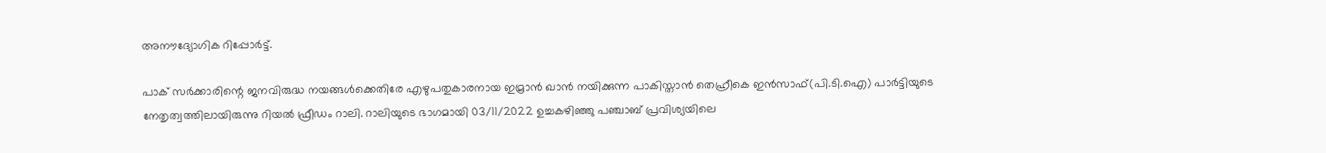അനൗദ്യോഗിക റിപ്പോര്‍ട്ട്.

പാക് സര്‍ക്കാരിന്റെ ജനവിരുദ്ധ നയങ്ങള്‍ക്കെതിരേ എഴുപതുകാരനായ ഇമ്രാന്‍ ഖാന്‍ നയിക്കുന്ന പാകിസ്താന്‍ തെഹ്രീകെ ഇന്‍സാഫ്(പി.ടി.ഐ) പാര്‍ട്ടിയുടെ നേതൃത്വത്തിലായിരുന്നു റിയല്‍ ഫ്രീഡം റാലി. റാലിയുടെ ഭാഗമായി 03/11/2022 ഉച്ചകഴിഞ്ഞു പഞ്ചാബ് പ്രവിശ്യയിലെ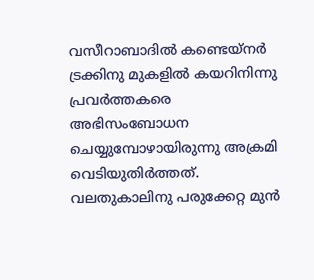വസീറാബാദില്‍ കണ്ടെയ്നര്‍ ട്രക്കിനു മുകളില്‍ കയറിനിന്നു പ്രവര്‍ത്തകരെ അഭിസംബോധന ചെയ്യുമ്പോഴായിരുന്നു അക്രമി വെടിയുതിര്‍ത്തത്. വലതുകാലിനു പരുക്കേറ്റ മുന്‍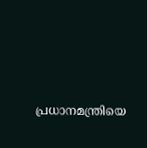പ്രധാനമന്ത്രിയെ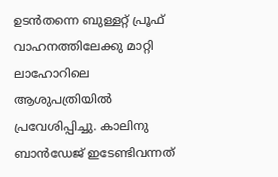ഉടന്‍തന്നെ ബുള്ളറ്റ് പ്രൂഫ് വാഹനത്തിലേക്കു മാറ്റി ലാഹോറിലെ ആശുപത്രിയില്‍ പ്രവേശിപ്പിച്ചു. കാലിനു ബാന്‍ഡേജ് ഇടേണ്ടിവന്നത്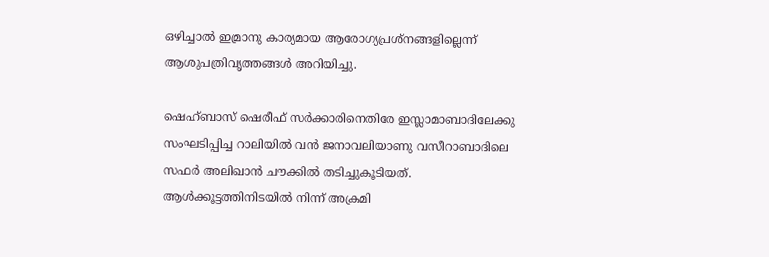ഒഴിച്ചാല്‍ ഇമ്രാനു കാര്യമായ ആരോഗ്യപ്രശ്നങ്ങളില്ലെന്ന് ആശുപത്രിവൃത്തങ്ങള്‍ അറിയിച്ചു.

ഷെഹ്ബാസ് ഷെരീഫ് സര്‍ക്കാരിനെതിരേ ഇസ്ലാമാബാദിലേക്കു സംഘടിപ്പിച്ച റാലിയില്‍ വന്‍ ജനാവലിയാണു വസീറാബാദിലെ സഫര്‍ അലിഖാന്‍ ചൗക്കില്‍ തടിച്ചുകൂടിയത്. ആള്‍ക്കൂട്ടത്തിനിടയില്‍ നിന്ന് അക്രമി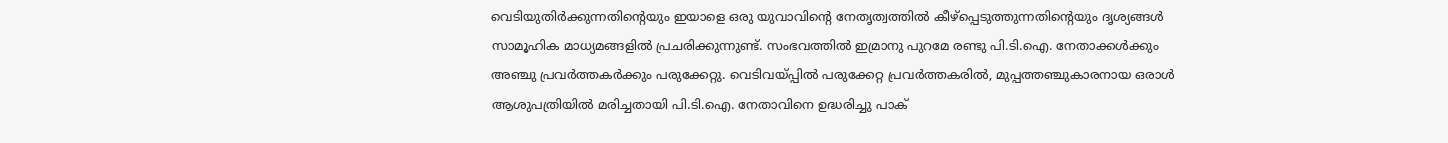വെടിയുതിര്‍ക്കുന്നതിന്റെയും ഇയാളെ ഒരു യുവാവിന്റെ നേതൃത്വത്തില്‍ കീഴ്പ്പെടുത്തുന്നതിന്റെയും ദൃശ്യങ്ങള്‍ സാമൂഹിക മാധ്യമങ്ങളില്‍ പ്രചരിക്കുന്നുണ്ട്. സംഭവത്തില്‍ ഇമ്രാനു പുറമേ രണ്ടു പി.ടി.ഐ. നേതാക്കള്‍ക്കും അഞ്ചു പ്രവര്‍ത്തകര്‍ക്കും പരുക്കേറ്റു. വെടിവയ്പ്പില്‍ പരുക്കേറ്റ പ്രവര്‍ത്തകരില്‍, മുപ്പത്തഞ്ചുകാരനായ ഒരാള്‍ ആശുപത്രിയില്‍ മരിച്ചതായി പി.ടി.ഐ. നേതാവിനെ ഉദ്ധരിച്ചു പാക്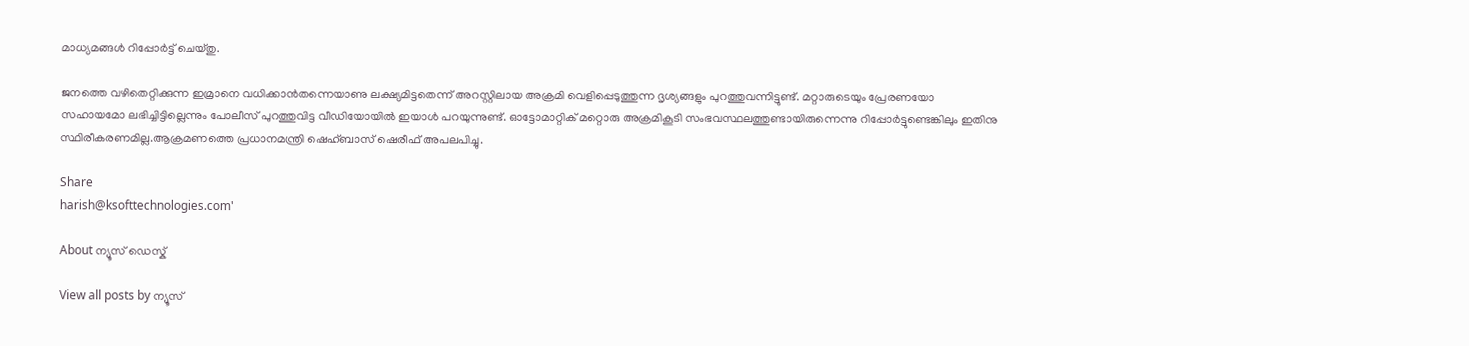മാധ്യമങ്ങള്‍ റിപ്പോര്‍ട്ട് ചെയ്തു.

ജനത്തെ വഴിതെറ്റിക്കുന്ന ഇമ്രാനെ വധിക്കാന്‍തന്നെയാണു ലക്ഷ്യമിട്ടതെന്ന് അറസ്റ്റിലായ അക്രമി വെളിപ്പെടുത്തുന്ന ദൃശ്യങ്ങളും പുറത്തുവന്നിട്ടുണ്ട്. മറ്റാരുടെയും പ്രേരണയോ സഹായമോ ലഭിച്ചിട്ടില്ലെന്നും പോലീസ് പുറത്തുവിട്ട വീഡിയോയില്‍ ഇയാള്‍ പറയുന്നുണ്ട്. ഓട്ടോമാറ്റിക്‌ മറ്റൊരു അക്രമികൂടി സംഭവസ്ഥലത്തുണ്ടായിരുന്നെന്നു റിപ്പോര്‍ട്ടുണ്ടെങ്കിലും ഇതിനു സ്ഥിരീകരണമില്ല.ആക്രമണത്തെ പ്രധാനമന്ത്രി ഷെഹ്ബാസ് ഷെരീഫ് അപലപിച്ചു.

Share
harish@ksofttechnologies.com'

About ന്യൂസ് ഡെസ്ക്

View all posts by ന്യൂസ്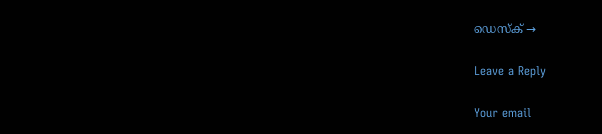ഡെസ്ക് →

Leave a Reply

Your email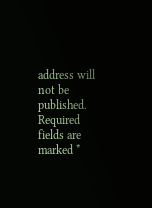address will not be published. Required fields are marked *